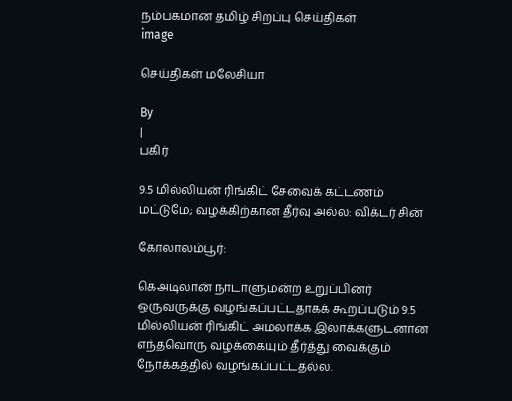நம்பகமான தமிழ் சிறப்பு செய்திகள்
image

செய்திகள் மலேசியா

By
|
பகிர்

9.5 மில்லியன் ரிங்கிட் சேவைக் கட்டணம் மட்டுமே; வழக்கிற்கான தீர்வு அல்ல: விக்டர் சின்

கோலாலம்பூர்:

கெஅடிலான் நாடாளுமன்ற உறுப்பினர் ஒருவருக்கு வழங்கப்பட்டதாகக் கூறப்படும் 9.5 மில்லியன் ரிங்கிட் அமலாக்க இலாக்களுடனான எந்தவொரு வழக்கையும் தீர்த்து வைக்கும் நோக்கத்தில் வழங்கப்பட்டதல்ல.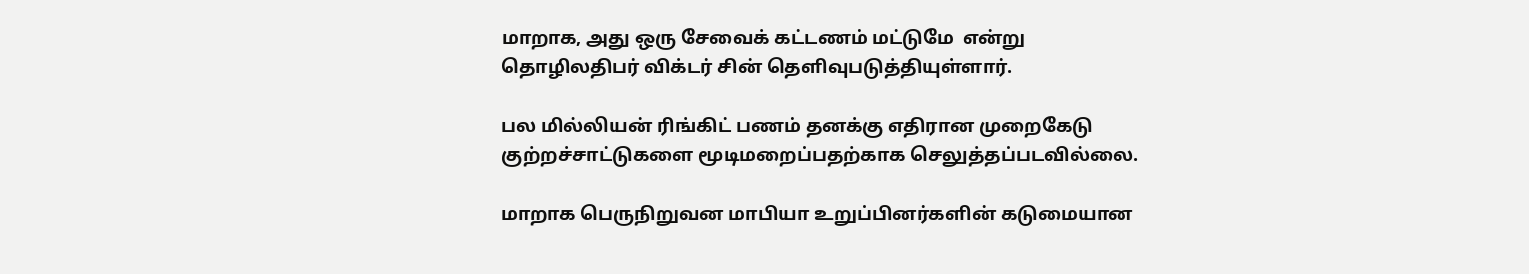மாறாக, அது ஒரு சேவைக் கட்டணம் மட்டுமே  என்று தொழிலதிபர் விக்டர் சின் தெளிவுபடுத்தியுள்ளார்.

பல மில்லியன் ரிங்கிட் பணம் தனக்கு எதிரான முறைகேடு குற்றச்சாட்டுகளை மூடிமறைப்பதற்காக செலுத்தப்படவில்லை.

மாறாக பெருநிறுவன மாபியா உறுப்பினர்களின் கடுமையான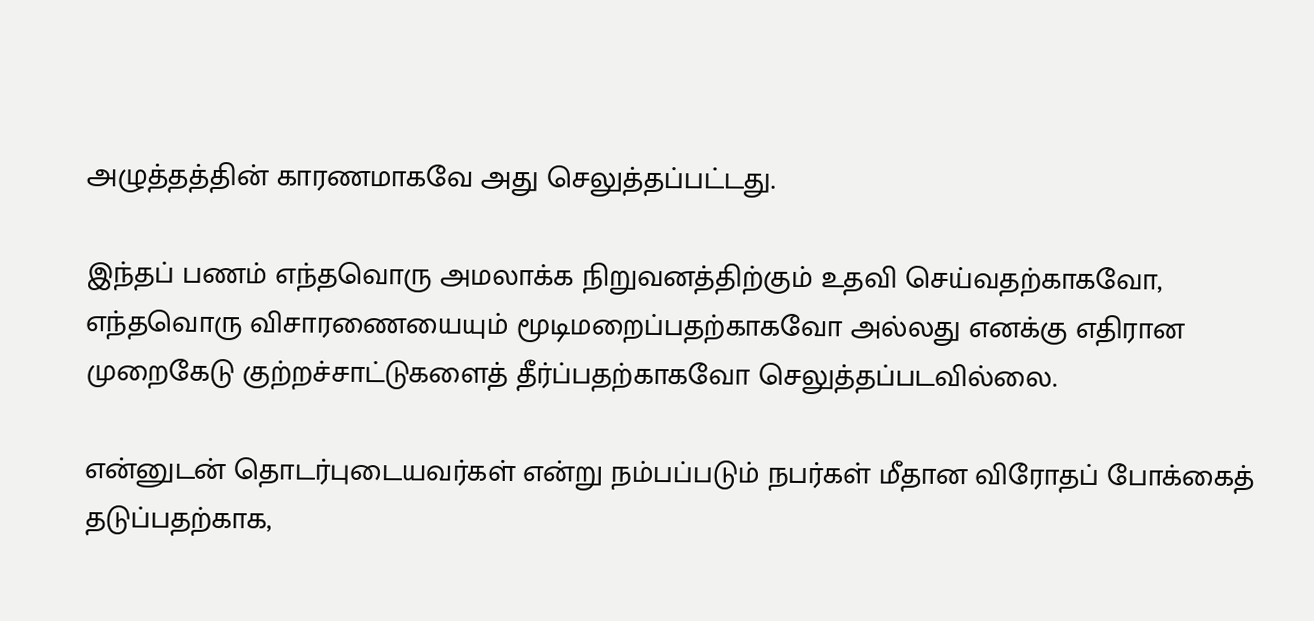அழுத்தத்தின் காரணமாகவே அது செலுத்தப்பட்டது.

இந்தப் பணம் எந்தவொரு அமலாக்க நிறுவனத்திற்கும் உதவி செய்வதற்காகவோ, எந்தவொரு விசாரணையையும் மூடிமறைப்பதற்காகவோ அல்லது எனக்கு எதிரான முறைகேடு குற்றச்சாட்டுகளைத் தீர்ப்பதற்காகவோ செலுத்தப்படவில்லை.

என்னுடன் தொடர்புடையவர்கள் என்று நம்பப்படும் நபர்கள் மீதான விரோதப் போக்கைத் தடுப்பதற்காக,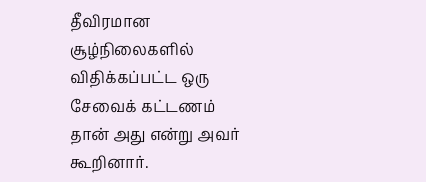தீவிரமான சூழ்நிலைகளில் விதிக்கப்பட்ட ஒரு சேவைக் கட்டணம் தான் அது என்று அவர் கூறினார்.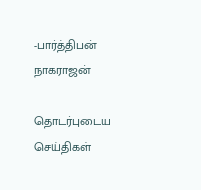-பார்த்திபன் நாகராஜன்

தொடர்புடைய செய்திகள்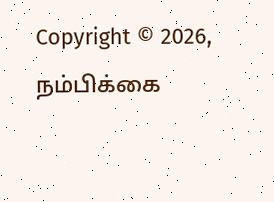Copyright © 2026, நம்பிக்கை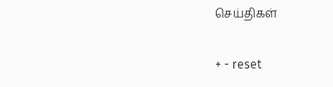செய்திகள்

+ - reset